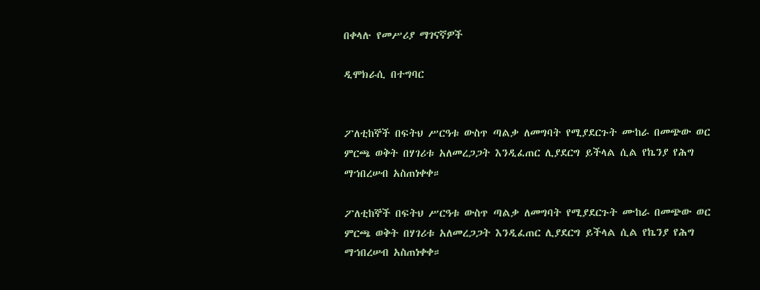በቀላሉ የመሥሪያ ማገናኛዎች

ዲሞክራሲ በተግባር


ፖለቲከኞች በፍትህ ሥርዓቱ ውስጥ ጣልቃ ለመግባት የሚያደርጉት ሙከራ በመጭው ወር ምርጫ ወቅት በሃገሪቱ አለመረጋጋት እንዲፈጠር ሊያደርግ ይችላል ሲል የኬንያ የሕግ ማኀበረሠብ አስጠነቀቀ።

ፖለቲከኞች በፍትህ ሥርዓቱ ውስጥ ጣልቃ ለመግባት የሚያደርጉት ሙከራ በመጭው ወር ምርጫ ወቅት በሃገሪቱ አለመረጋጋት እንዲፈጠር ሊያደርግ ይችላል ሲል የኬንያ የሕግ ማኀበረሠብ አስጠነቀቀ።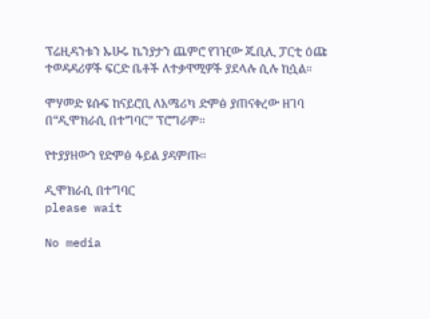ፕሬዚዳንቱን ኡሁሩ ኬንያታን ጨምሮ የገዢው ጁቢሊ ፓርቲ ዕጩ ተወዳዳሪዎች ፍርድ ቤቶች ለተቃዋሚዎች ያደላሉ ሲሉ ከሷል።

ሞሃመድ ዩሱፍ ከናይሮቢ ለአሜሪካ ድምፅ ያጠናቀረው ዘገባ በ“ዲሞክራሲ በተግባር” ፕሮግራም፡፡

የተያያዘውን የድምፅ ፋይል ያዳምጡ፡፡

ዲሞክራሲ በተግባር
please wait

No media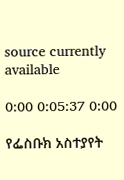source currently available

0:00 0:05:37 0:00

የፌስቡክ አስተያየት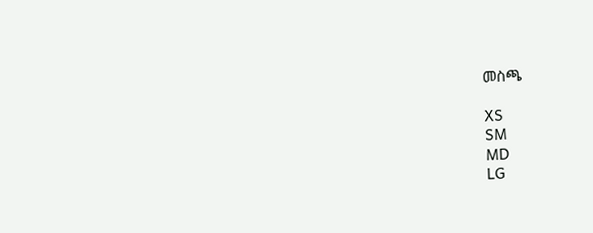መስጫ

XS
SM
MD
LG